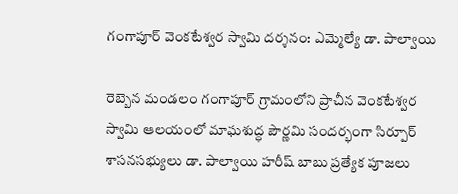గంగాపూర్ వెంకటేశ్వర స్వామి దర్శనం: ఎమ్మెల్యే డా. పాల్వాయి

రెబ్బెన మండలం గంగాపూర్ గ్రామంలోని ప్రాచీన వెంకటేశ్వర స్వామి ఆలయంలో మాఘశుద్ధ పౌర్ణమి సందర్భంగా సిర్పూర్ శాసనసభ్యులు డా. పాల్వాయి హరీష్ బాబు ప్రత్యేక పూజలు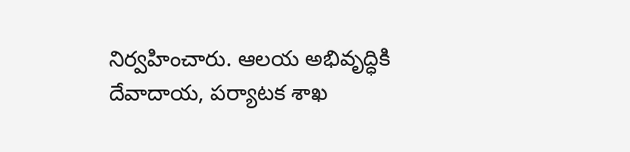నిర్వహించారు. ఆలయ అభివృద్ధికి దేవాదాయ, పర్యాటక శాఖ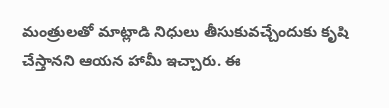మంత్రులతో మాట్లాడి నిధులు తీసుకువచ్చేందుకు కృషి చేస్తానని ఆయన హామీ ఇచ్చారు. ఈ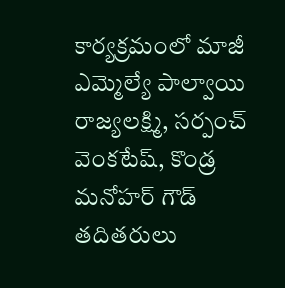కార్యక్రమంలో మాజీ ఎమ్మెల్యే పాల్వాయి రాజ్యలక్ష్మి, సర్పంచ్ వెంకటేష్, కొండ్ర మనోహర్ గౌడ్ తదితరులు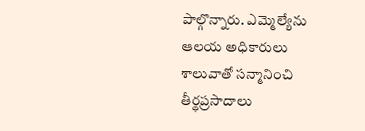పాల్గొన్నారు. ఎమ్మెల్యేను ఆలయ అధికారులు శాలువాతో సన్మానించి తీర్థప్రసాదాలు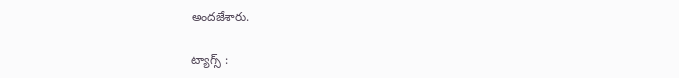అందజేశారు.

ట్యాగ్స్ :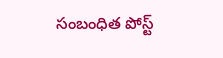సంబంధిత పోస్ట్